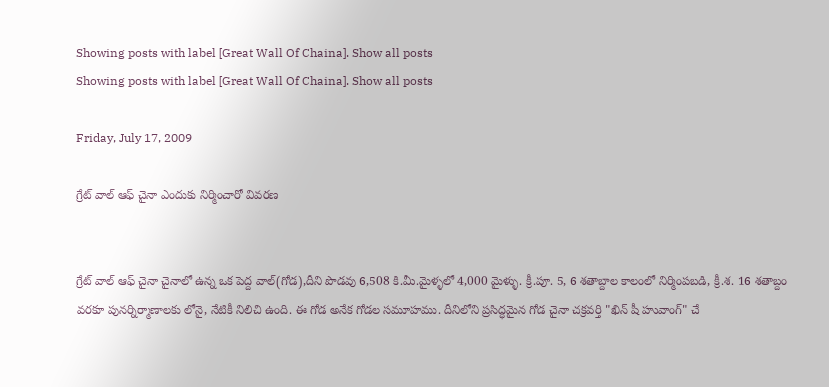Showing posts with label [Great Wall Of Chaina]. Show all posts
Showing posts with label [Great Wall Of Chaina]. Show all posts

Friday, July 17, 2009

గ్రేట్ వాల్ ఆఫ్ చైనా ఎందుకు నిర్మించారో వివరణ


గ్రేట్ వాల్ ఆఫ్ చైనా చైనాలో ఉన్న ఒక పెద్ద వాల్(గోడ),దీని పొడవు 6,508 కి.మీ.మైళ్ళలో 4,000 మైళ్ళు. క్రీ.పూ. 5, 6 శతాబ్దాల కాలంలో నిర్మింపబడి, క్రీ.శ. 16 శతాబ్దం వరకూ పునర్నిర్మాణాలకు లోనై, నేటికీ నిలిచి ఉంది. ఈ గోడ అనేక గోడల సమూహము. దీనిలోని ప్రసిద్ధమైన గోడ చైనా చక్రవర్తి "ఖిన్ షీ హువాంగ్" చే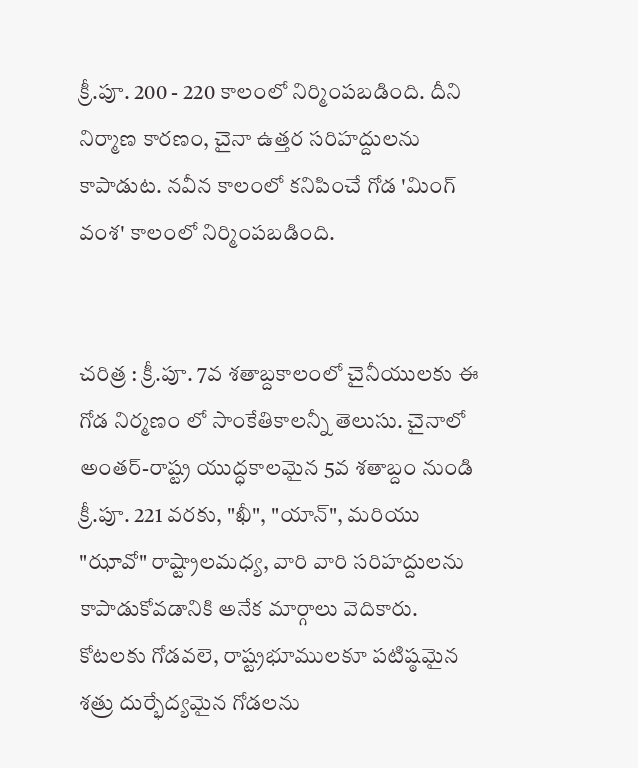క్రీ.పూ. 200 - 220 కాలంలో నిర్మింపబడింది. దీని నిర్మాణ కారణం, చైనా ఉత్తర సరిహద్దులను కాపాడుట. నవీన కాలంలో కనిపించే గోడ 'మింగ్ వంశ' కాలంలో నిర్మింపబడింది.


చరిత్ర : క్రీ.పూ. 7వ శతాబ్దకాలంలో చైనీయులకు ఈ గోడ నిర్మణం లో సాంకేతికాలన్నీ తెలుసు. చైనాలో అంతర్-రాష్ట్ర యుద్ధకాలమైన 5వ శతాబ్దం నుండి క్రీ.పూ. 221 వరకు, "ఖీ", "యాన్", మరియు "ఝావో" రాష్ట్రాలమధ్య, వారి వారి సరిహద్దులను కాపాడుకోవడానికి అనేక మార్గాలు వెదికారు. కోటలకు గోడవలె, రాష్ట్రభూములకూ పటిష్ఠమైన శత్రు దుర్భేద్యమైన గోడలను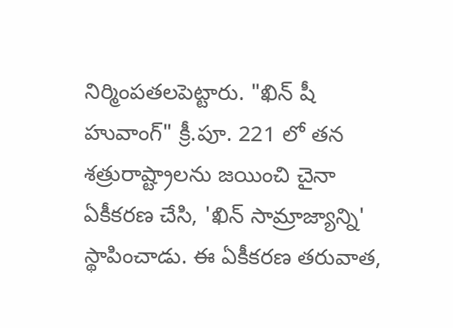నిర్మింపతలపెట్టారు. "ఖిన్ షీ హువాంగ్" క్రీ.పూ. 221 లో తన శత్రురాష్ట్రాలను జయించి చైనా ఏకీకరణ చేసి, 'ఖిన్ సామ్రాజ్యాన్ని' స్థాపించాడు. ఈ ఏకీకరణ తరువాత,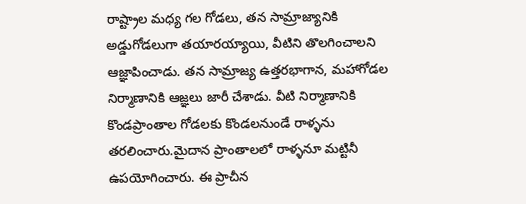రాష్ట్రాల మధ్య గల గోడలు, తన సామ్రాజ్యానికి అడ్డుగోడలుగా తయారయ్యాయి, వీటిని తొలగించాలని ఆజ్ఞాపించాడు. తన సామ్రాజ్య ఉత్తరభాగాన, మహాగోడల నిర్మాణానికి ఆజ్ఞలు జారీ చేశాడు. వీటి నిర్మాణానికి కొండప్రాంతాల గోడలకు కొండలనుండే రాళ్ళను తరలించారు.మైదాన ప్రాంతాలలో రాళ్ళనూ మట్టినీ ఉపయోగించారు. ఈ ప్రాచీన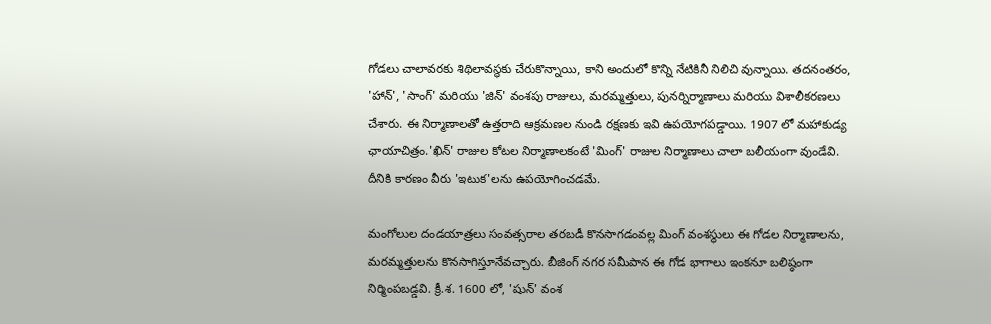గోడలు చాలావరకు శిథిలావస్థకు చేరుకొన్నాయి, కాని అందులో కొన్ని నేటికినీ నిలిచి వున్నాయి. తదనంతరం, 'హాన్', 'సాంగ్' మరియు 'జిన్' వంశపు రాజులు, మరమ్మత్తులు, పునర్నిర్మాణాలు మరియు విశాలీకరణలు చేశారు. ఈ నిర్మాణాలతో ఉత్తరాది ఆక్రమణల నుండి రక్షణకు ఇవి ఉపయోగపడ్డాయి. 1907 లో మహాకుడ్య ఛాయాచిత్రం.'ఖిన్' రాజుల కోటల నిర్మాణాలకంటే 'మింగ్' రాజుల నిర్మాణాలు చాలా బలీయంగా వుండేవి. దీనికి కారణం వీరు 'ఇటుక'లను ఉపయోగించడమే.

మంగోలుల దండయాత్రలు సంవత్సరాల తరబడీ కొనసాగడంవల్ల మింగ్ వంశస్థులు ఈ గోడల నిర్మాణాలను, మరమ్మత్తులను కొనసాగిస్తూనేవచ్చారు. బీజింగ్ నగర సమీపాన ఈ గోడ భాగాలు ఇంకనూ బలిష్ఠంగా నిర్మింపబడ్డవి. క్రీ.శ. 1600 లో, 'షున్' వంశ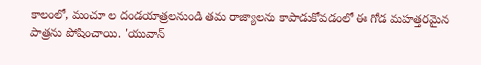కాలంలో, మంచూ ల దండయాత్రలనుండి తమ రాజ్యాలను కాపాడుకోవడంలో ఈ గోడ మహత్తరమైన పాత్రను పోషించాయి. 'యువాన్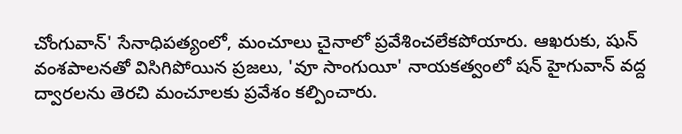చోంగువాన్' సేనాధిపత్యంలో, మంచూలు చైనాలో ప్రవేశించలేకపోయారు. ఆఖరుకు, షున్ వంశపాలనతో విసిగిపోయిన ప్రజలు, 'వూ సాంగుయీ' నాయకత్వంలో షన్ హైగువాన్ వద్ద ద్వారలను తెరచి మంచూలకు ప్రవేశం కల్పించారు.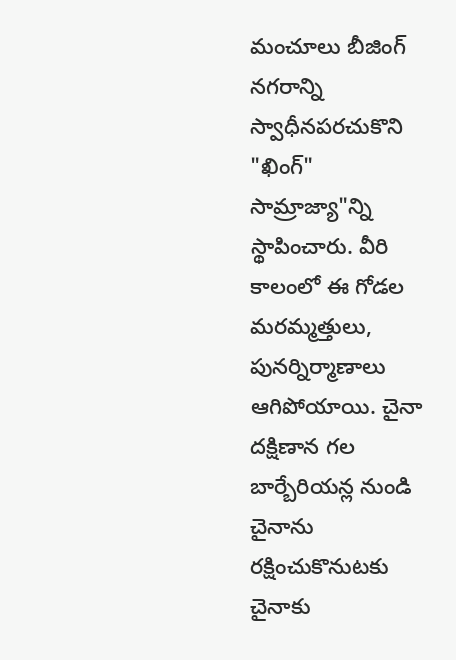మంచూలు బీజింగ్ నగరాన్ని స్వాధీనపరచుకొని "ఖింగ్" సామ్రాజ్యా"న్ని స్థాపించారు. వీరి కాలంలో ఈ గోడల మరమ్మత్తులు, పునర్నిర్మాణాలు ఆగిపోయాయి. చైనా దక్షిణాన గల బార్బేరియన్ల నుండి చైనాను రక్షించుకొనుటకు చైనాకు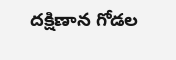దక్షిణాన గోడల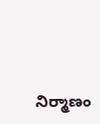నిర్మాణం